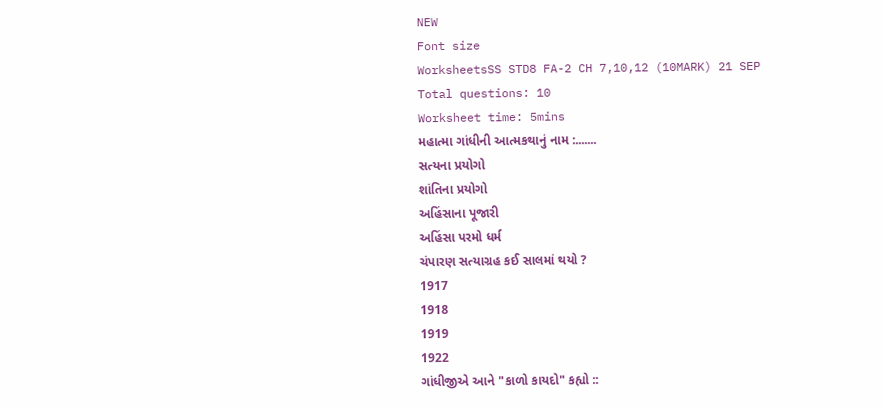NEW
Font size
WorksheetsSS STD8 FA-2 CH 7,10,12 (10MARK) 21 SEP
Total questions: 10
Worksheet time: 5mins
મહાત્મા ગાંધીની આત્મકથાનું નામ :.......
સત્યના પ્રયોગો
શાંતિના પ્રયોગો
અહિંસાના પૂજારી
અહિંસા પરમો ધર્મ
ચંપારણ સત્યાગ્રહ કઈ સાલમાં થયો ?
1917
1918
1919
1922
ગાંધીજીએ આને "કાળો કાયદો" કહ્યો ::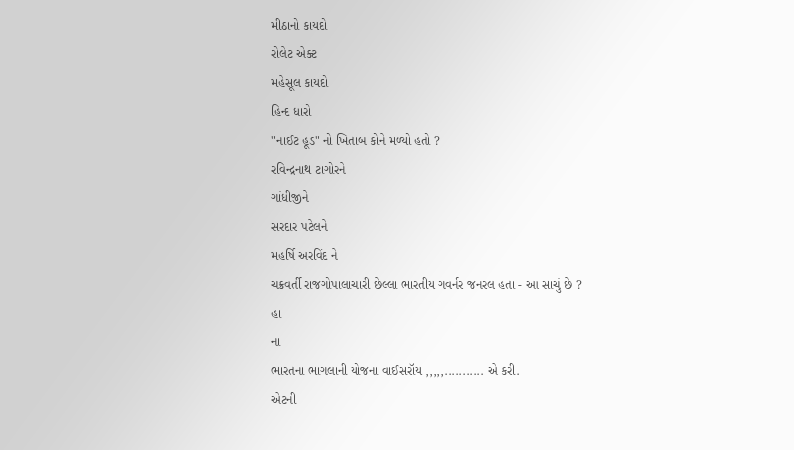મીઠાનો કાયદો
રોલેટ એક્ટ
મહેસૂલ કાયદો
હિન્દ ધારો
"નાઈટ હૂડ" નો ખિતાબ કોને મળ્યો હતો ?
રવિન્દ્રનાથ ટાગોરને
ગાંધીજીને
સરદાર પટેલને
મહર્ષિ અરવિંદ ને
ચક્રવર્તી રાજગોપાલાચારી છેલ્લા ભારતીય ગવર્નર જનરલ હતા - આ સાચું છે ?
હા
ના
ભારતના ભાગલાની યોજના વાઈસરૉય ,,,,,........... એ કરી.
એટની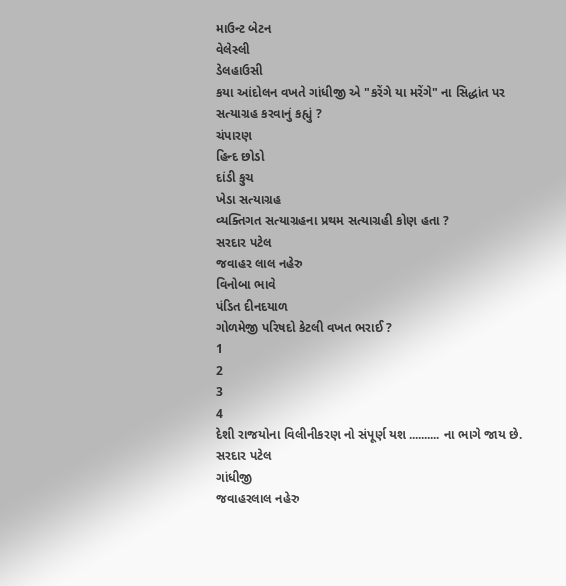માઉન્ટ બેટન
વેલેસ્લી
ડેલહાઉસી
કયા આંદોલન વખતે ગાંધીજી એ "કરેંગે યા મરેંગે" ના સિદ્ધાંત પર સત્યાગ્રહ કરવાનું કહ્યું ?
ચંપારણ
હિન્દ છોડો
દાંડી કુચ
ખેડા સત્યાગ્રહ
વ્યક્તિગત સત્યાગ્રહના પ્રથમ સત્યાગ્રહી કોણ હતા ?
સરદાર પટેલ
જવાહર લાલ નહેરુ
વિનોબા ભાવે
પંડિત દીનદયાળ
ગોળમેજી પરિષદો કેટલી વખત ભરાઈ ?
1
2
3
4
દેશી રાજયોના વિલીનીકરણ નો સંપૂર્ણ યશ .......... ના ભાગે જાય છે.
સરદાર પટેલ
ગાંધીજી
જવાહરલાલ નહેરુ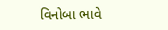વિનોબા ભાવે